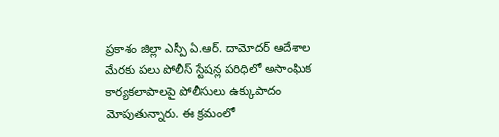ప్రకాశం జిల్లా ఎస్పీ ఏ.ఆర్. దామోదర్ ఆదేశాల మేరకు పలు పోలీస్ స్టేషన్ల పరిధిలో అసాంఘిక కార్యకలాపాలపై పోలీసులు ఉక్కుపాదం మోపుతున్నారు. ఈ క్రమంలో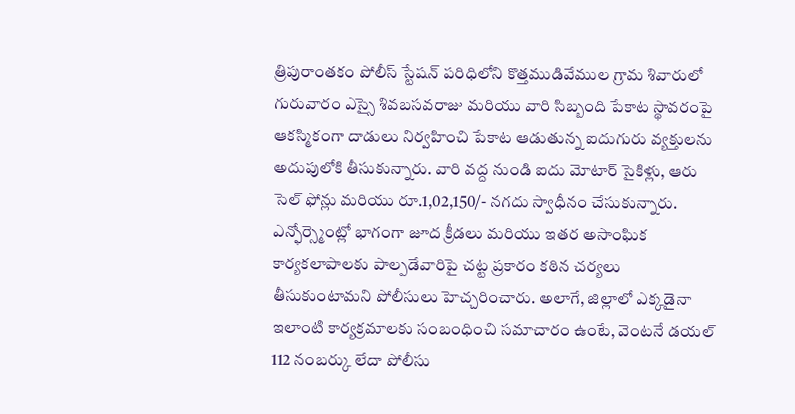త్రిపురాంతకం పోలీస్ స్టేషన్ పరిధిలోని కొత్తముడివేముల గ్రామ శివారులో గురువారం ఎస్సై శివబసవరాజు మరియు వారి సిబ్బంది పేకాట స్థావరంపై ఆకస్మికంగా దాడులు నిర్వహించి పేకాట ఆడుతున్న ఐదుగురు వ్యక్తులను అదుపులోకి తీసుకున్నారు. వారి వద్ద నుండి ఐదు మోటార్ సైకిళ్లు, ఆరు సెల్ ఫోన్లు మరియు రూ.1,02,150/- నగదు స్వాధీనం చేసుకున్నారు. ఎన్ఫోర్స్మెంట్లో భాగంగా జూద క్రీడలు మరియు ఇతర అసాంఘిక కార్యకలాపాలకు పాల్పడేవారిపై చట్ట ప్రకారం కఠిన చర్యలు తీసుకుంటామని పోలీసులు హెచ్చరించారు. అలాగే, జిల్లాలో ఎక్కడైనా ఇలాంటి కార్యక్రమాలకు సంబంధించి సమాచారం ఉంటే, వెంటనే డయల్ 112 నంబర్కు లేదా పోలీసు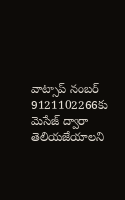వాట్సాప్ నంబర్ 9121102266కు మెసేజ్ ద్వారా తెలియజేయాలని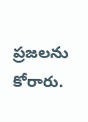ప్రజలను కోరారు.